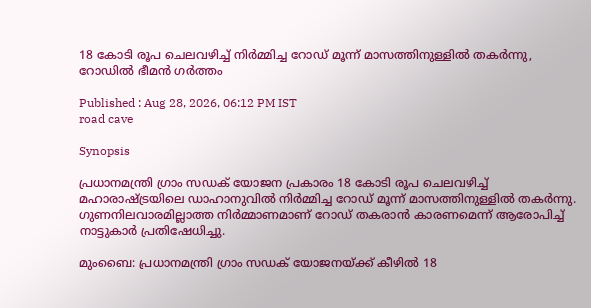18 കോടി രൂപ ചെലവഴിച്ച് നിർമ്മിച്ച റോഡ് മൂന്ന് മാസത്തിനുള്ളിൽ തകർന്നു, റോഡിൽ ഭീമൻ ഗർത്തം

Published : Aug 28, 2026, 06:12 PM IST
road cave

Synopsis

പ്രധാനമന്ത്രി ഗ്രാം സഡക് യോജന പ്രകാരം 18 കോടി രൂപ ചെലവഴിച്ച് മഹാരാഷ്ട്രയിലെ ഡാഹാനുവിൽ നിർമ്മിച്ച റോഡ് മൂന്ന് മാസത്തിനുള്ളിൽ തകർന്നു. ഗുണനിലവാരമില്ലാത്ത നിർമ്മാണമാണ് റോഡ് തകരാൻ കാരണമെന്ന് ആരോപിച്ച് നാട്ടുകാർ പ്രതിഷേധിച്ചു.

മുംബൈ: പ്രധാനമന്ത്രി ഗ്രാം സഡക് യോജനയ്ക്ക് കീഴിൽ 18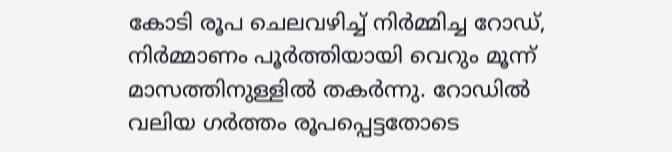കോടി രൂപ ചെലവഴിച്ച് നിർമ്മിച്ച റോഡ്, നിർമ്മാണം പൂർത്തിയായി വെറും മൂന്ന് മാസത്തിനുള്ളിൽ തകർന്നു. റോഡിൽ വലിയ ഗർത്തം രൂപപ്പെട്ടതോടെ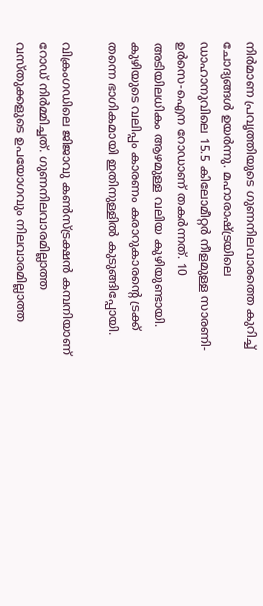നിർമാണ പ്രവൃത്തിയുടെ ഗുണനിലവാരത്തെ കുറിച്ച് ചോദ്യങ്ങൾ ഉയർന്നു. മഹാരാഷ്ട്രയിലെ ഡാഹാനുവിലെ 15.5 കിലോമീറ്റർ നീളമുള്ള സാരണി-ഉർസെ-ഐന റോഡാണ് തകർന്നത്. 10 അടിയിലധികം ആഴമുള്ള വലിയ കുഴിയുണ്ടായി. കുഴിയുടെ വലിപ്പം കാരണം കരാറുകാരന്റെ ട്രക്ക് തന്നെ ഭാഗികമായി ഇതിനുള്ളിൽ കുടുങ്ങിപ്പോയി.

വിക്രംഗഡിലെ ജിജാവു കൺസ്ട്രക്ഷൻ കമ്പനിയാണ് റോഡ് നിർമ്മിച്ചത്. ഗുണനിലവാരമില്ലാത്ത വസ്തുക്കളുടെ ഉപയോഗവും നിലവാരമില്ലാത്ത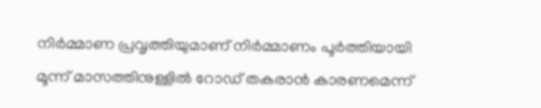നിർമ്മാണ പ്രവൃത്തിയുമാണ് നിർമ്മാണം പൂർത്തിയായി മൂന്ന് മാസത്തിനുള്ളിൽ റോഡ് തകരാൻ കാരണമെന്ന്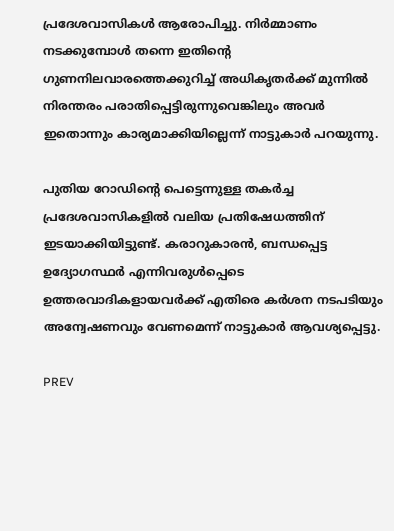പ്രദേശവാസികൾ ആരോപിച്ചു. നിർമ്മാണം നടക്കുമ്പോൾ തന്നെ ഇതിന്റെ ഗുണനിലവാരത്തെക്കുറിച്ച് അധികൃതർക്ക് മുന്നിൽ നിരന്തരം പരാതിപ്പെട്ടിരുന്നുവെങ്കിലും അവർ ഇതൊന്നും കാര്യമാക്കിയില്ലെന്ന് നാട്ടുകാർ പറയുന്നു.

പുതിയ റോഡിന്‍റെ പെട്ടെന്നുള്ള തകർച്ച പ്രദേശവാസികളിൽ വലിയ പ്രതിഷേധത്തിന് ഇടയാക്കിയിട്ടുണ്ട്. കരാറുകാരൻ, ബന്ധപ്പെട്ട ഉദ്യോഗസ്ഥർ എന്നിവരുൾപ്പെടെ ഉത്തരവാദികളായവർക്ക് എതിരെ കർശന നടപടിയും അന്വേഷണവും വേണമെന്ന് നാട്ടുകാർ ആവശ്യപ്പെട്ടു.

PREV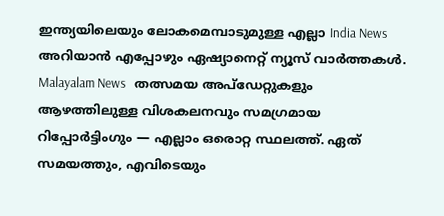ഇന്ത്യയിലെയും ലോകമെമ്പാടുമുള്ള എല്ലാ India News അറിയാൻ എപ്പോഴും ഏഷ്യാനെറ്റ് ന്യൂസ് വാർത്തകൾ. Malayalam News   തത്സമയ അപ്‌ഡേറ്റുകളും ആഴത്തിലുള്ള വിശകലനവും സമഗ്രമായ റിപ്പോർട്ടിംഗും — എല്ലാം ഒരൊറ്റ സ്ഥലത്ത്. ഏത് സമയത്തും, എവിടെയും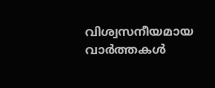വിശ്വസനീയമായ വാർത്തകൾ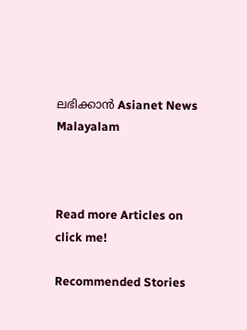ലഭിക്കാൻ Asianet News Malayalam



Read more Articles on
click me!

Recommended Stories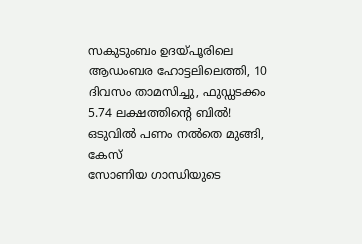സകുടുംബം ഉദയ്പൂരിലെ ആഡംബര ഹോട്ടലിലെത്തി, 10 ദിവസം താമസിച്ചു, ഫുഡ്ഡടക്കം 5.74 ലക്ഷത്തിന്റെ ബിൽ! ഒടുവിൽ പണം നൽതെ മുങ്ങി, കേസ്
സോണിയ ഗാന്ധിയുടെ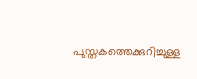പുസ്തകത്തെക്കുറിച്ചുള്ള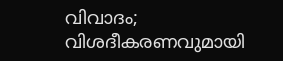വിവാദം; വിശദീകരണവുമായി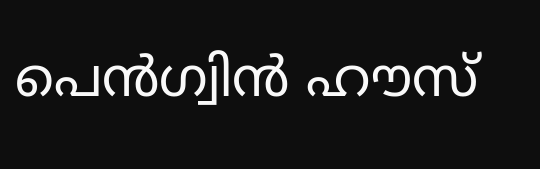പെൻഗ്വിൻ ഹൗസ്